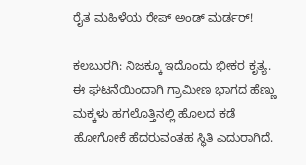ರೈತ ಮಹಿಳೆಯ ರೇಪ್ ಅಂಡ್ ಮರ್ಡರ್!

ಕಲಬುರಗಿ: ನಿಜಕ್ಕೂ ಇದೊಂದು ಭೀಕರ ಕೃತ್ಯ. ಈ ಘಟನೆಯಿಂದಾಗಿ ಗ್ರಾಮೀಣ ಭಾಗದ ಹೆಣ್ಣು ಮಕ್ಕಳು ಹಗಲೊತ್ತಿನಲ್ಲಿ ಹೊಲದ ಕಡೆ ಹೋಗೋಕೆ ಹೆದರುವಂತಹ ಸ್ಥಿತಿ ಎದುರಾಗಿದೆ.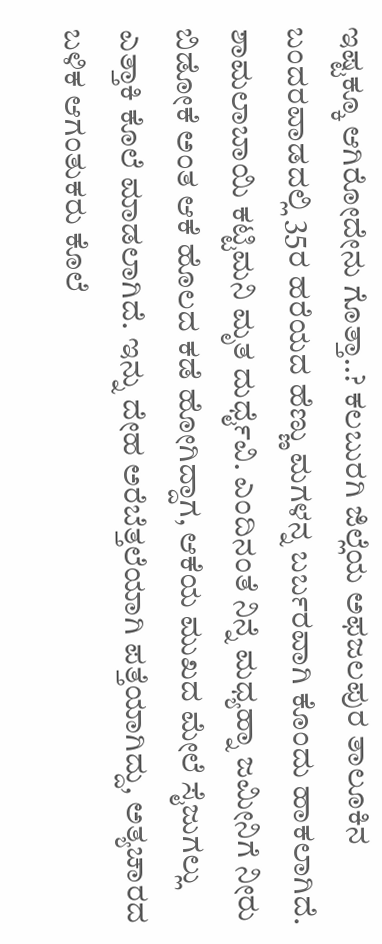ಇಷ್ಟಕ್ಕೂ ಆಗಿರೋದೇನು ಗೊತ್ತಾ..? ಕಲಬುರಗಿ ಜಿಲ್ಲೆಯ ಅಫಜಲಪುರ ತಾಲೂಕಿನ ಬಂದರವಾಡದಲ್ಲಿ 35ರ ಹರೆಯದ ಹೆಣ್ಣು ಮಗಳನ್ನ ಬರ್ಬರವಾಗಿ ಕೊಂದು ಹಾಕಲಾಗಿದೆ. ಶಾಮಲಾಬಾಯಿ ಕಟ್ಟಿಮನಿ ಮೃತ ದುರ್ಧೈವಿ. ಎಂದಿನಂತೆ ನಿನ್ನೆ ಮಧ್ಯಹ್ನಾ ಜಮೀನಿಗೆ ನೀರು ಬಿಡೋಕೆ ಅಂತ ಆಕೆ ಹೊಲದ ಕಡೆ ಹೋಗಿದ್ದಾಗ, ಆಕೆಯ ಮುಖದ ಮೇಲೆ ಸೈಜುಗಲ್ಲು ಎತ್ತಾಕಿ ಕೊಲೆ ಮಾಡಲಾಗಿದೆ. ಇನ್ನು ದೇಹ ಅರೆಬೆತ್ತಲೆಯಾಗಿ ಪತ್ತೆಯಾಗಿದ್ದು, ಅತ್ಯಚಾರದ ಬಳಿಕ ಆಗಂತುಕರು ಕೊಲೆ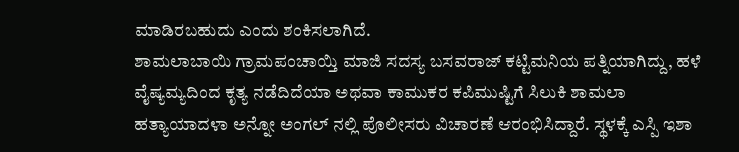ಮಾಡಿರಬಹುದು ಎಂದು ಶಂಕಿಸಲಾಗಿದೆ.
ಶಾಮಲಾಬಾಯಿ ಗ್ರಾಮಪಂಚಾಯ್ತಿ ಮಾಜಿ ಸದಸ್ಯ ಬಸವರಾಜ್ ಕಟ್ಟಿಮನಿಯ ಪತ್ನಿಯಾಗಿದ್ದು, ಹಳೆ ವೈಷ್ಯಮ್ಯದಿಂದ ಕೃತ್ಯ ನಡೆದಿದೆಯಾ ಅಥವಾ ಕಾಮುಕರ ಕಪಿಮುಷ್ಟಿಗೆ ಸಿಲುಕಿ ಶಾಮಲಾ ಹತ್ಯಾಯಾದಳಾ ಅನ್ನೋ ಅಂಗಲ್ ನಲ್ಲಿ ಪೊಲೀಸರು ವಿಚಾರಣೆ ಆರಂಭಿಸಿದ್ದಾರೆ. ಸ್ಥಳಕ್ಕೆ ಎಸ್ಪಿ ಇಶಾ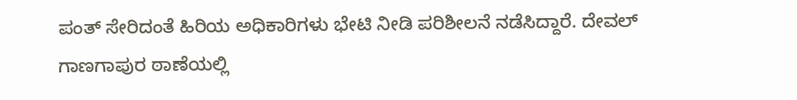ಪಂತ್ ಸೇರಿದಂತೆ ಹಿರಿಯ ಅಧಿಕಾರಿಗಳು ಭೇಟಿ ನೀಡಿ ಪರಿಶೀಲನೆ ನಡೆಸಿದ್ದಾರೆ. ದೇವಲ್ ಗಾಣಗಾಪುರ ಠಾಣೆಯಲ್ಲಿ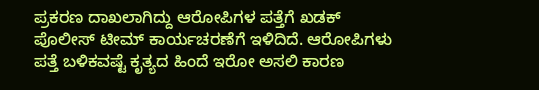ಪ್ರಕರಣ ದಾಖಲಾಗಿದ್ದು ಆರೋಪಿಗಳ ಪತ್ತೆಗೆ ಖಡಕ್ ಪೊಲೀಸ್ ಟೀಮ್ ಕಾರ್ಯಚರಣೆಗೆ ಇಳಿದಿದೆ. ಆರೋಪಿಗಳು ಪತ್ತೆ ಬಳಿಕವಷ್ಟೆ ಕೃತ್ಯದ ಹಿಂದೆ ಇರೋ ಅಸಲಿ ಕಾರಣ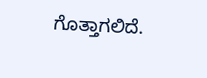ಗೊತ್ತಾಗಲಿದೆ.